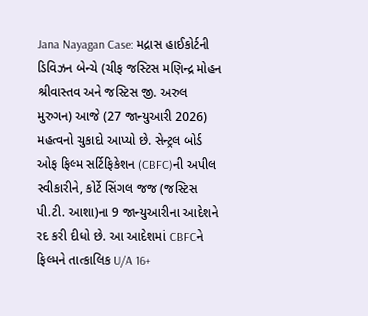Jana Nayagan Case: મદ્રાસ હાઈકોર્ટની ડિવિઝન બેન્ચે (ચીફ જસ્ટિસ મણિન્દ્ર મોહન શ્રીવાસ્તવ અને જસ્ટિસ જી. અરુલ મુરુગન) આજે (27 જાન્યુઆરી 2026) મહત્વનો ચુકાદો આપ્યો છે. સેન્ટ્રલ બોર્ડ ઓફ ફિલ્મ સર્ટિફિકેશન (CBFC)ની અપીલ સ્વીકારીને, કોર્ટે સિંગલ જજ (જસ્ટિસ પી.ટી. આશા)ના 9 જાન્યુઆરીના આદેશને રદ કરી દીધો છે. આ આદેશમાં CBFCને ફિલ્મને તાત્કાલિક U/A 16+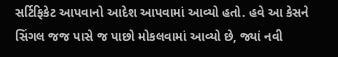સર્ટિફિકેટ આપવાનો આદેશ આપવામાં આવ્યો હતો. હવે આ કેસને સિંગલ જજ પાસે જ પાછો મોકલવામાં આવ્યો છે, જ્યાં નવી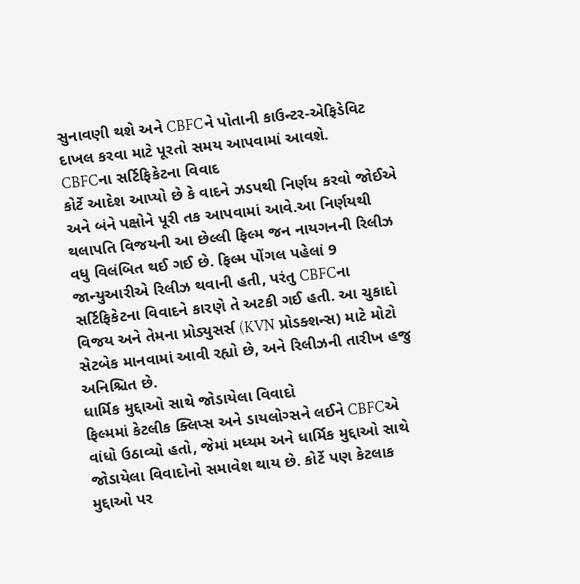સુનાવણી થશે અને CBFCને પોતાની કાઉન્ટર-એફિડેવિટ દાખલ કરવા માટે પૂરતો સમય આપવામાં આવશે.
CBFCના સર્ટિફિકેટના વિવાદ
કોર્ટે આદેશ આપ્યો છે કે વાદને ઝડપથી નિર્ણય કરવો જોઈએ અને બંને પક્ષોને પૂરી તક આપવામાં આવે.આ નિર્ણયથી થલાપતિ વિજયની આ છેલ્લી ફિલ્મ જન નાયગનની રિલીઝ વધુ વિલંબિત થઈ ગઈ છે. ફિલ્મ પોંગલ પહેલાં 9 જાન્યુઆરીએ રિલીઝ થવાની હતી, પરંતુ CBFCના સર્ટિફિકેટના વિવાદને કારણે તે અટકી ગઈ હતી. આ ચુકાદો વિજય અને તેમના પ્રોડ્યુસર્સ (KVN પ્રોડક્શન્સ) માટે મોટો સેટબેક માનવામાં આવી રહ્યો છે, અને રિલીઝની તારીખ હજુ અનિશ્ચિત છે.
ધાર્મિક મુદ્દાઓ સાથે જોડાયેલા વિવાદો
ફિલ્મમાં કેટલીક ક્લિપ્સ અને ડાયલોગ્સને લઈને CBFCએ વાંધો ઉઠાવ્યો હતો, જેમાં મધ્યમ અને ધાર્મિક મુદ્દાઓ સાથે જોડાયેલા વિવાદોનો સમાવેશ થાય છે. કોર્ટે પણ કેટલાક મુદ્દાઓ પર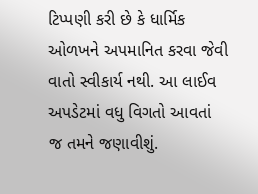ટિપ્પણી કરી છે કે ધાર્મિક ઓળખને અપમાનિત કરવા જેવી વાતો સ્વીકાર્ય નથી. આ લાઈવ અપડેટમાં વધુ વિગતો આવતાં જ તમને જણાવીશું.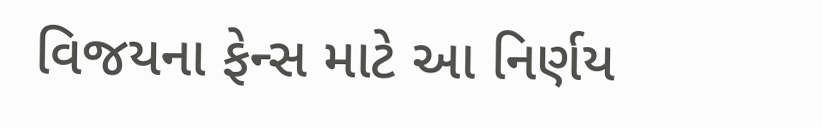વિજયના ફેન્સ માટે આ નિર્ણય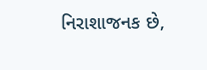નિરાશાજનક છે,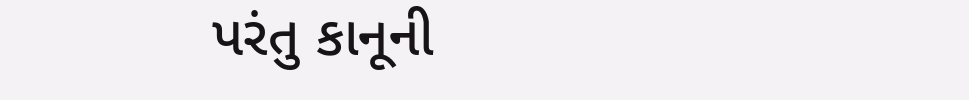પરંતુ કાનૂની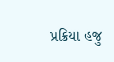પ્રક્રિયા હજુ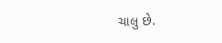ચાલુ છે.